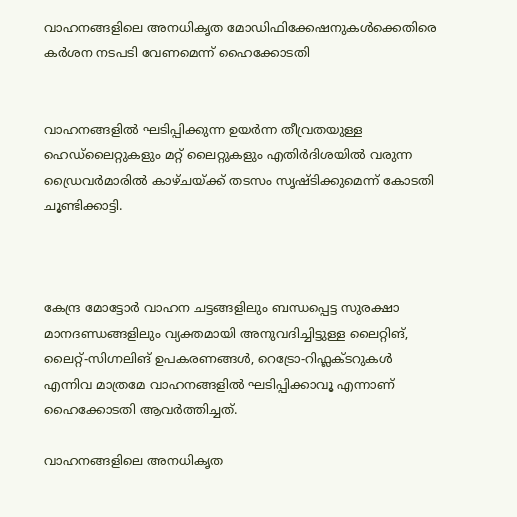വാഹനങ്ങളിലെ അനധികൃത മോഡിഫിക്കേഷനുകള്‍ക്കെതിരെ കര്‍ശന നടപടി വേണമെന്ന് ഹൈക്കോടതി


വാഹനങ്ങളില്‍ ഘടിപ്പിക്കുന്ന ഉയര്‍ന്ന തീവ്രതയുള്ള ഹെഡ്‌ലൈറ്റുകളും മറ്റ് ലൈറ്റുകളും എതിര്‍ദിശയില്‍ വരുന്ന ഡ്രൈവര്‍മാരില്‍ കാഴ്ചയ്ക്ക് തടസം സൃഷ്ടിക്കുമെന്ന് കോടതി ചൂണ്ടിക്കാട്ടി.



കേന്ദ്ര മോട്ടോര്‍ വാഹന ചട്ടങ്ങളിലും ബന്ധപ്പെട്ട സുരക്ഷാ മാനദണ്ഡങ്ങളിലും വ്യക്തമായി അനുവദിച്ചിട്ടുള്ള ലൈറ്റിങ്, ലൈറ്റ്-സിഗ്നലിങ് ഉപകരണങ്ങള്‍, റെട്രോ-റിഫ്ലക്ടറുകള്‍ എന്നിവ മാത്രമേ വാഹനങ്ങളില്‍ ഘടിപ്പിക്കാവൂ എന്നാണ് ഹൈക്കോടതി ആവര്‍ത്തിച്ചത്.

വാഹനങ്ങളിലെ അനധികൃത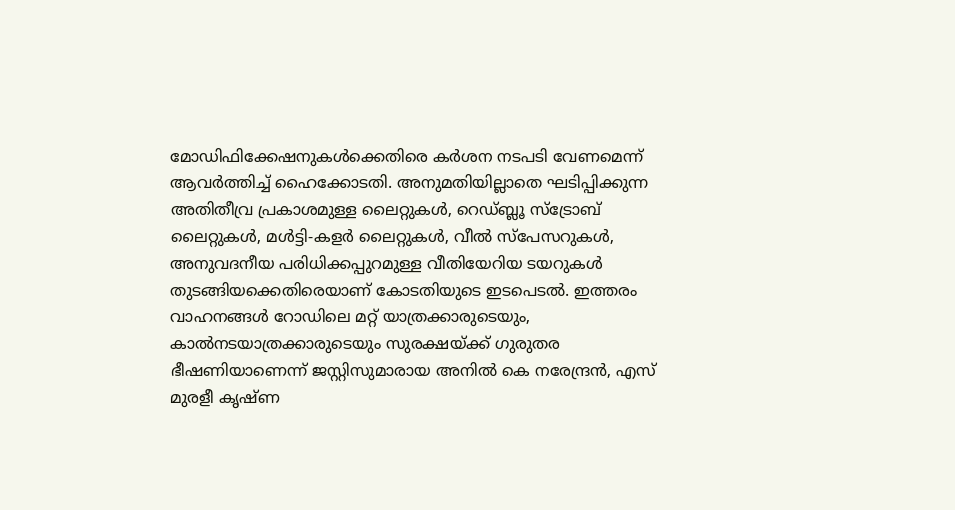മോഡിഫിക്കേഷനുകള്‍ക്കെതിരെ കര്‍ശന നടപടി വേണമെന്ന് ആവര്‍ത്തിച്ച് ഹൈക്കോടതി. അനുമതിയില്ലാതെ ഘടിപ്പിക്കുന്ന അതിതീവ്ര പ്രകാശമുള്ള ലൈറ്റുകള്‍, റെഡ്ബ്ലൂ സ്ട്രോബ് ലൈറ്റുകള്‍, മള്‍ട്ടി-കളര്‍ ലൈറ്റുകള്‍, വീല്‍ സ്പേസറുകള്‍, അനുവദനീയ പരിധിക്കപ്പുറമുള്ള വീതിയേറിയ ടയറുകള്‍ തുടങ്ങിയക്കെതിരെയാണ് കോടതിയുടെ ഇടപെടല്‍. ഇത്തരം വാഹനങ്ങള്‍ റോഡിലെ മറ്റ് യാത്രക്കാരുടെയും, കാല്‍നടയാത്രക്കാരുടെയും സുരക്ഷയ്ക്ക് ഗുരുതര ഭീഷണിയാണെന്ന് ജസ്റ്റിസുമാരായ അനില്‍ കെ നരേന്ദ്രന്‍, എസ് മുരളീ കൃഷ്ണ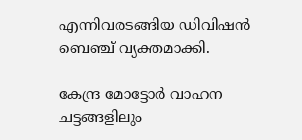എന്നിവരടങ്ങിയ ഡിവിഷന്‍ ബെഞ്ച് വ്യക്തമാക്കി.

കേന്ദ്ര മോട്ടോര്‍ വാഹന ചട്ടങ്ങളിലും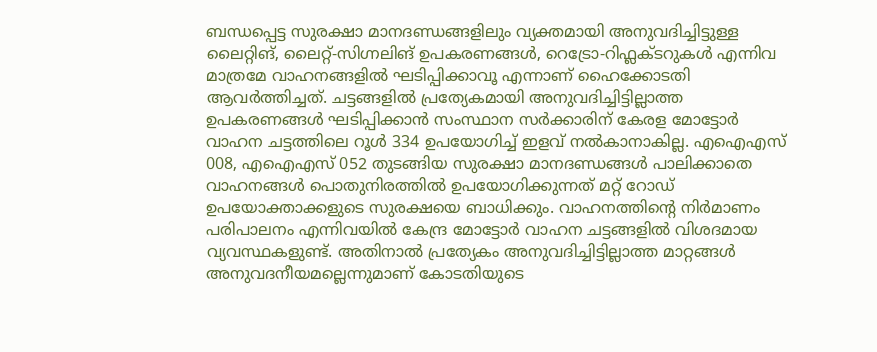ബന്ധപ്പെട്ട സുരക്ഷാ മാനദണ്ഡങ്ങളിലും വ്യക്തമായി അനുവദിച്ചിട്ടുള്ള ലൈറ്റിങ്, ലൈറ്റ്-സിഗ്നലിങ് ഉപകരണങ്ങള്‍, റെട്രോ-റിഫ്ലക്ടറുകള്‍ എന്നിവ മാത്രമേ വാഹനങ്ങളില്‍ ഘടിപ്പിക്കാവൂ എന്നാണ് ഹൈക്കോടതി ആവര്‍ത്തിച്ചത്. ചട്ടങ്ങളില്‍ പ്രത്യേകമായി അനുവദിച്ചിട്ടില്ലാത്ത ഉപകരണങ്ങള്‍ ഘടിപ്പിക്കാന്‍ സംസ്ഥാന സര്‍ക്കാരിന് കേരള മോട്ടോര്‍ വാഹന ചട്ടത്തിലെ റൂള്‍ 334 ഉപയോഗിച്ച് ഇളവ് നല്‍കാനാകില്ല. എഐഎസ് 008, എഐഎസ് 052 തുടങ്ങിയ സുരക്ഷാ മാനദണ്ഡങ്ങള്‍ പാലിക്കാതെ വാഹനങ്ങള്‍ പൊതുനിരത്തില്‍ ഉപയോഗിക്കുന്നത് മറ്റ് റോഡ് ഉപയോക്താക്കളുടെ സുരക്ഷയെ ബാധിക്കും. വാഹനത്തിന്റെ നിര്‍മാണം പരിപാലനം എന്നിവയില്‍ കേന്ദ്ര മോട്ടോര്‍ വാഹന ചട്ടങ്ങളില്‍ വിശദമായ വ്യവസ്ഥകളുണ്ട്. അതിനാല്‍ പ്രത്യേകം അനുവദിച്ചിട്ടില്ലാത്ത മാറ്റങ്ങള്‍ അനുവദനീയമല്ലെന്നുമാണ് കോടതിയുടെ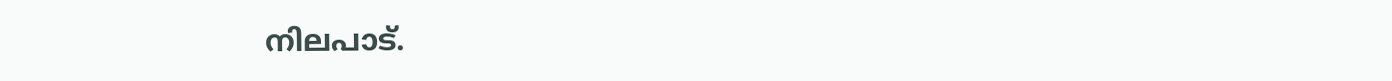നിലപാട്.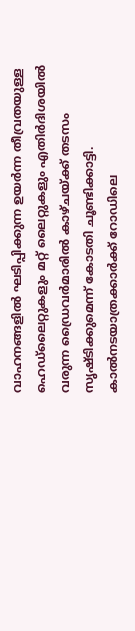വാഹനങ്ങളില്‍ ഘടിപ്പിക്കുന്ന ഉയര്‍ന്ന തീവ്രതയുള്ള ഹെഡ്‌ലൈറ്റുകളും മറ്റ് ലൈറ്റുകളും എതിര്‍ദിശയില്‍ വരുന്ന ഡ്രൈവര്‍മാരില്‍ കാഴ്ചയ്ക്ക് തടസം സൃഷ്ടിക്കുമെന്ന് കോടതി ചൂണ്ടിക്കാട്ടി. കാല്‍നടയാത്രക്കാര്‍ക്ക് റോഡിലെ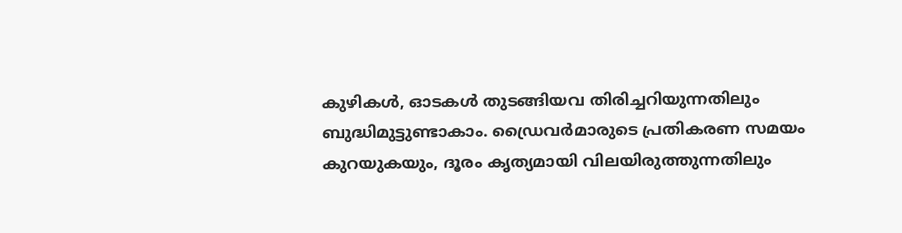കുഴികള്‍, ഓടകള്‍ തുടങ്ങിയവ തിരിച്ചറിയുന്നതിലും ബുദ്ധിമുട്ടുണ്ടാകാം. ഡ്രൈവര്‍മാരുടെ പ്രതികരണ സമയം കുറയുകയും, ദൂരം കൃത്യമായി വിലയിരുത്തുന്നതിലും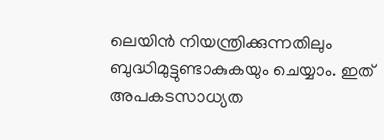ലെയിന്‍ നിയന്ത്രിക്കുന്നതിലും ബുദ്ധിമുട്ടുണ്ടാകുകയും ചെയ്യാം. ഇത് അപകടസാധ്യത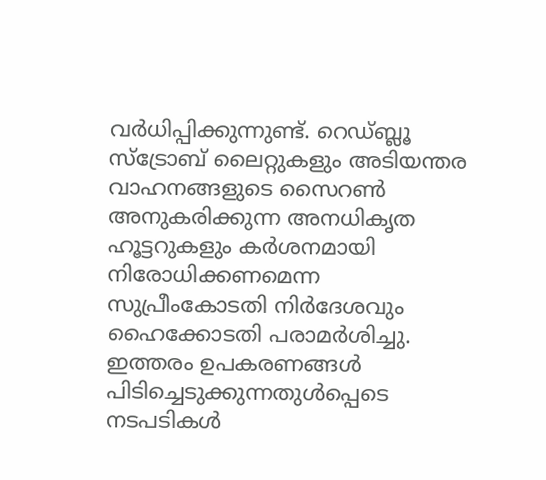വര്‍ധിപ്പിക്കുന്നുണ്ട്. റെഡ്ബ്ലൂ സ്ട്രോബ് ലൈറ്റുകളും അടിയന്തര വാഹനങ്ങളുടെ സൈറണ്‍ അനുകരിക്കുന്ന അനധികൃത ഹൂട്ടറുകളും കര്‍ശനമായി നിരോധിക്കണമെന്ന സുപ്രീംകോടതി നിര്‍ദേശവും ഹൈക്കോടതി പരാമര്‍ശിച്ചു. ഇത്തരം ഉപകരണങ്ങള്‍ പിടിച്ചെടുക്കുന്നതുള്‍പ്പെടെ നടപടികള്‍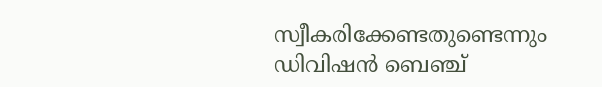സ്വീകരിക്കേണ്ടതുണ്ടെന്നും ഡിവിഷന്‍ ബെഞ്ച്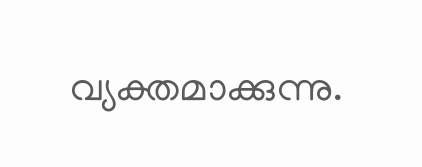വ്യക്തമാക്കുന്നു.